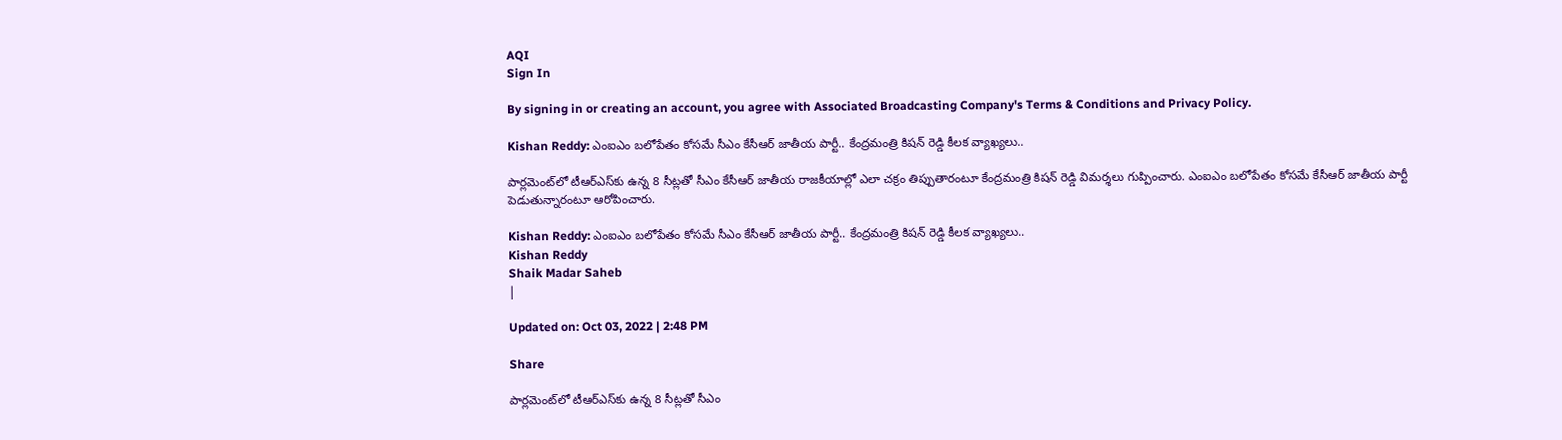AQI
Sign In

By signing in or creating an account, you agree with Associated Broadcasting Company's Terms & Conditions and Privacy Policy.

Kishan Reddy: ఎంఐఎం బలోపేతం కోసమే సీఎం కేసీఆర్ జాతీయ పార్టీ.. కేంద్రమంత్రి కిషన్‌ రెడ్డి కీలక వ్యాఖ్యలు..

పార్లమెంట్‌లో టీఆర్ఎస్‌కు ఉన్న 8 సీట్లతో సీఎం కేసీఆర్ జాతీయ రాజకీయాల్లో ఎలా చక్రం తిప్పుతారంటూ కేంద్రమంత్రి కిషన్‌ రెడ్డి విమర్శలు గుప్పించారు. ఎంఐఎం బలోపేతం కోసమే కేసీఆర్ జాతీయ పార్టీ పెడుతున్నారంటూ ఆరోపించారు.

Kishan Reddy: ఎంఐఎం బలోపేతం కోసమే సీఎం కేసీఆర్ జాతీయ పార్టీ.. కేంద్రమంత్రి కిషన్‌ రెడ్డి కీలక వ్యాఖ్యలు..
Kishan Reddy
Shaik Madar Saheb
|

Updated on: Oct 03, 2022 | 2:48 PM

Share

పార్లమెంట్‌లో టీఆర్ఎస్‌కు ఉన్న 8 సీట్లతో సీఎం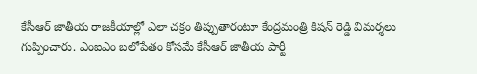కేసీఆర్ జాతీయ రాజకీయాల్లో ఎలా చక్రం తిప్పుతారంటూ కేంద్రమంత్రి కిషన్‌ రెడ్డి విమర్శలు గుప్పించారు. ఎంఐఎం బలోపేతం కోసమే కేసీఆర్ జాతీయ పార్టీ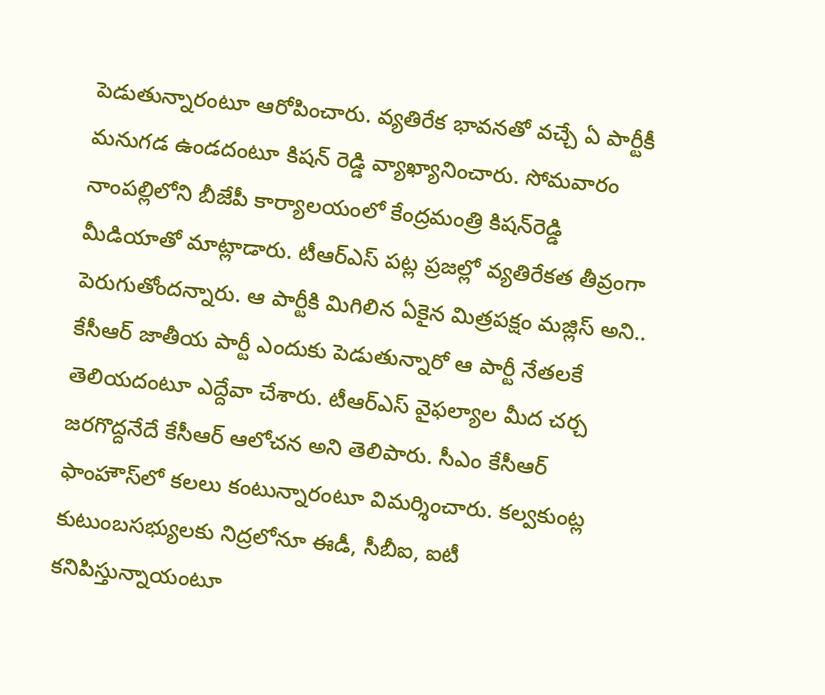పెడుతున్నారంటూ ఆరోపించారు. వ్యతిరేక భావనతో వచ్చే ఏ పార్టీకీ మనుగడ ఉండదంటూ కిషన్ రెడ్డి వ్యాఖ్యానించారు. సోమవారం నాంపల్లిలోని బీజేపీ కార్యాలయంలో కేంద్రమంత్రి కిషన్‌రెడ్డి మీడియాతో మాట్లాడారు. టీఆర్ఎస్ పట్ల ప్రజల్లో వ్యతిరేకత తీవ్రంగా పెరుగుతోందన్నారు. ఆ పార్టీకి మిగిలిన ఏకైన మిత్రపక్షం మజ్లిస్‌ అని.. కేసీఆర్‌ జాతీయ పార్టీ ఎందుకు పెడుతున్నారో ఆ పార్టీ నేతలకే తెలియదంటూ ఎద్దేవా చేశారు. టీఆర్ఎస్ వైఫల్యాల మీద చర్చ జరగొద్దనేదే కేసీఆర్‌ ఆలోచన అని తెలిపారు. సీఎం కేసీఆర్ ఫాంహౌస్‌లో కలలు కంటున్నారంటూ విమర్శించారు. కల్వకుంట్ల కుటుంబసభ్యులకు నిద్రలోనూ ఈడీ, సీబీఐ, ఐటీ కనిపిస్తున్నాయంటూ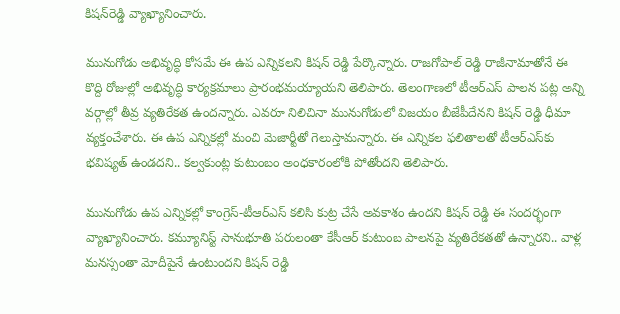కిషన్‌రెడ్డి వ్యాఖ్యానించారు.

మునుగోడు అభివృద్ధి కోసమే ఈ ఉప ఎన్నికలని కిషన్ రెడ్డి పేర్కొన్నారు. రాజగోపాల్ రెడ్డి రాజీనామాతోనే ఈ కొద్ది రోజుల్లో అభివృద్ధి కార్యక్రమాలు ప్రారంభమయ్యాయని తెలిపారు. తెలంగాణలో టీఆర్ఎస్ పాలన పట్ల అన్ని వర్గాల్లో తీవ్ర వ్యతిరేకత ఉందన్నారు. ఎవరూ నిలిచినా మునుగోడులో విజయం బీజేపీదేనని కిషన్ రెడ్డి ధీమా వ్యక్తంచేశారు. ఈ ఉప ఎన్నికల్లో మంచి మెజార్టీతో గెలుస్తామన్నారు. ఈ ఎన్నికల ఫలితాలతో టీఆర్ఎస్‌కు భవిష్యత్‌ ఉండదని.. కల్వకుంట్ల కుటుంబం అంధకారంలోకి పోతోందని తెలిపారు.

మునుగోడు ఉప ఎన్నికల్లో కాంగ్రెస్-టీఆర్ఎస్ కలిసి కుట్ర చేసే అవకాశం ఉందని కిషన్ రెడ్డి ఈ సందర్భంగా వ్యాఖ్యానించారు. కమ్యూనిస్ట్ సానుభూతి పరులంతా కేసీఆర్ కుటుంబ పాలనపై వ్యతిరేకతతో ఉన్నారని.. వాళ్ల మనస్సంతా మోదీపైనే ఉంటుందని కిషన్ రెడ్డి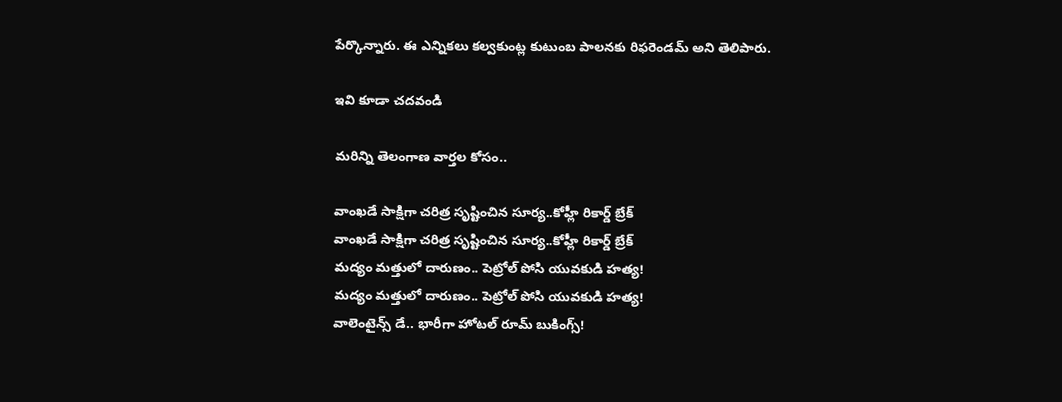పేర్కొన్నారు. ఈ ఎన్నికలు కల్వకుంట్ల కుటుంబ పాలనకు రిఫరెండమ్ అని తెలిపారు.

ఇవి కూడా చదవండి

మరిన్ని తెలంగాణ వార్తల కోసం..

వాంఖడే సాక్షిగా చరిత్ర సృష్టించిన సూర్య..కోహ్లీ రికార్డ్ బ్రేక్
వాంఖడే సాక్షిగా చరిత్ర సృష్టించిన సూర్య..కోహ్లీ రికార్డ్ బ్రేక్
మద్యం మత్తులో దారుణం.. పెట్రోల్‌ పోసి యువకుడి హత్య!
మద్యం మత్తులో దారుణం.. పెట్రోల్‌ పోసి యువకుడి హత్య!
వాలెంటైన్స్ డే.. భారీగా హోటల్‌ రూమ్‌ బుకింగ్స్‌!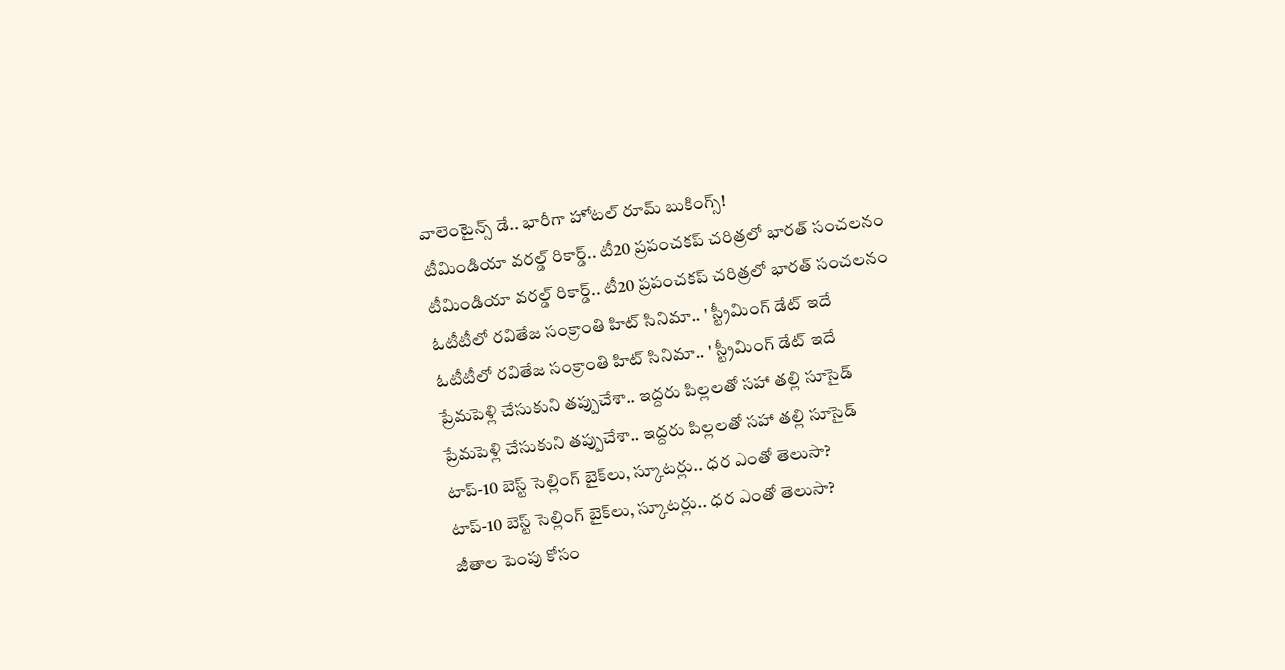వాలెంటైన్స్ డే.. భారీగా హోటల్‌ రూమ్‌ బుకింగ్స్‌!
టీమిండియా వరల్డ్ రికార్డ్.. టీ20 ప్రపంచకప్ చరిత్రలో భారత్ సంచలనం
టీమిండియా వరల్డ్ రికార్డ్.. టీ20 ప్రపంచకప్ చరిత్రలో భారత్ సంచలనం
ఓటీటీలో రవితేజ సంక్రాంతి హిట్ సినిమా.. ' స్ట్రీమింగ్ డేట్ ఇదే
ఓటీటీలో రవితేజ సంక్రాంతి హిట్ సినిమా.. ' స్ట్రీమింగ్ డేట్ ఇదే
ప్రేమపెళ్లి చేసుకుని తప్పుచేశా.. ఇద్దరు పిల్లలతో సహా తల్లి సూసైడ్
ప్రేమపెళ్లి చేసుకుని తప్పుచేశా.. ఇద్దరు పిల్లలతో సహా తల్లి సూసైడ్
టాప్‌-10 బెస్ట్‌ సెల్లింగ్‌ బైక్‌లు, స్కూటర్లు.. ధర ఎంతో తెలుసా?
టాప్‌-10 బెస్ట్‌ సెల్లింగ్‌ బైక్‌లు, స్కూటర్లు.. ధర ఎంతో తెలుసా?
జీతాల పెంపు కోసం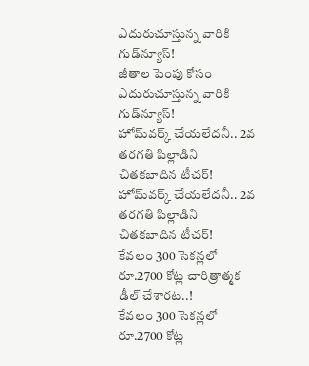ఎదురుచూస్తున్న వారికి గుడ్‌న్యూస్‌!
జీతాల పెంపు కోసం ఎదురుచూస్తున్న వారికి గుడ్‌న్యూస్‌!
హోమ్‌వర్క్‌ చేయలేదనీ.. 2వ తరగతి పిల్లాడిని చితకబాదిన టీచర్‌!
హోమ్‌వర్క్‌ చేయలేదనీ.. 2వ తరగతి పిల్లాడిని చితకబాదిన టీచర్‌!
కేవలం 300 సెకన్లలో రూ.2700 కోట్ల చారిత్రాత్మక డీల్ చేశారట..!
కేవలం 300 సెకన్లలో రూ.2700 కోట్ల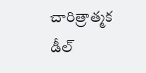చారిత్రాత్మక డీల్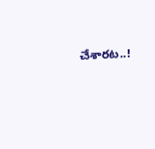చేశారట..!